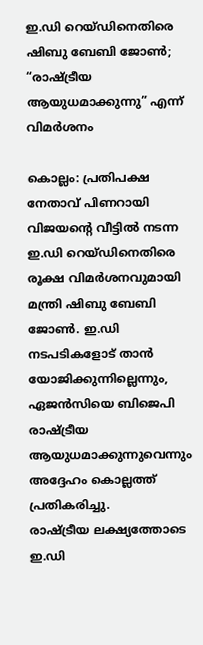ഇ.ഡി റെയ്ഡിനെതിരെ ഷിബു ബേബി ജോൺ; “രാഷ്ട്രീയ ആയുധമാക്കുന്നു” എന്ന് വിമർശനം

കൊല്ലം: പ്രതിപക്ഷ നേതാവ് പിണറായി വിജയന്റെ വീട്ടിൽ നടന്ന ഇ.ഡി റെയ്ഡിനെതിരെ രൂക്ഷ വിമർശനവുമായി മന്ത്രി ഷിബു ബേബി ജോൺ. ഇ.ഡി നടപടികളോട് താൻ യോജിക്കുന്നില്ലെന്നും, ഏജൻസിയെ ബിജെപി രാഷ്ട്രീയ ആയുധമാക്കുന്നുവെന്നും അദ്ദേഹം കൊല്ലത്ത് പ്രതികരിച്ചു.
രാഷ്ട്രീയ ലക്ഷ്യത്തോടെ ഇ.ഡി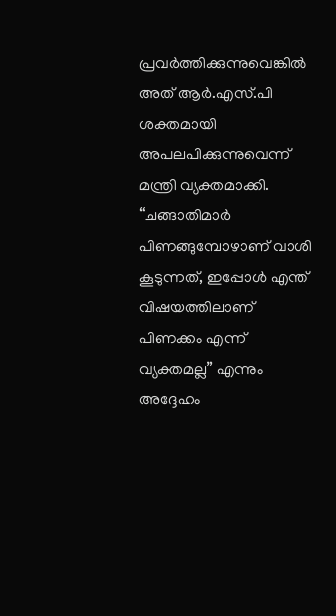പ്രവർത്തിക്കുന്നുവെങ്കിൽ അത് ആർ.എസ്.പി ശക്തമായി അപലപിക്കുന്നുവെന്ന് മന്ത്രി വ്യക്തമാക്കി. “ചങ്ങാതിമാർ പിണങ്ങുമ്പോഴാണ് വാശി കൂടുന്നത്, ഇപ്പോൾ എന്ത് വിഷയത്തിലാണ് പിണക്കം എന്ന് വ്യക്തമല്ല” എന്നും അദ്ദേഹം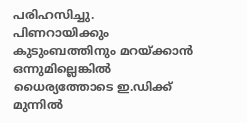പരിഹസിച്ചു.
പിണറായിക്കും കുടുംബത്തിനും മറയ്ക്കാൻ ഒന്നുമില്ലെങ്കിൽ ധൈര്യത്തോടെ ഇ.ഡിക്ക് മുന്നിൽ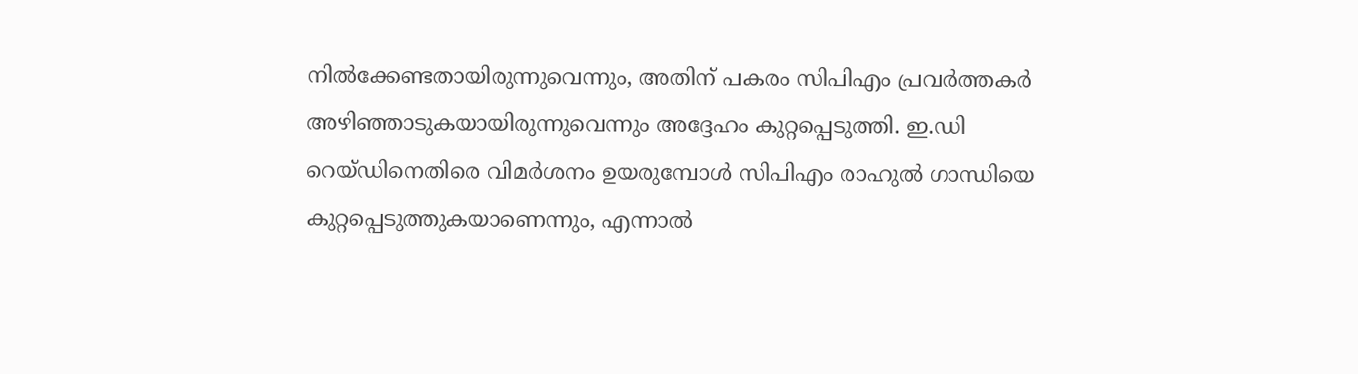നിൽക്കേണ്ടതായിരുന്നുവെന്നും, അതിന് പകരം സിപിഎം പ്രവർത്തകർ അഴിഞ്ഞാടുകയായിരുന്നുവെന്നും അദ്ദേഹം കുറ്റപ്പെടുത്തി. ഇ.ഡി റെയ്ഡിനെതിരെ വിമർശനം ഉയരുമ്പോൾ സിപിഎം രാഹുൽ ഗാന്ധിയെ കുറ്റപ്പെടുത്തുകയാണെന്നും, എന്നാൽ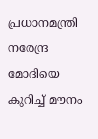പ്രധാനമന്ത്രി നരേന്ദ്ര മോദിയെ കുറിച്ച് മൗനം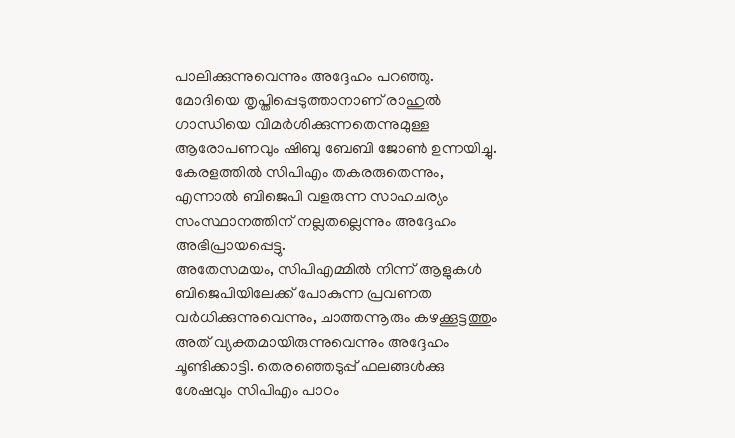പാലിക്കുന്നുവെന്നും അദ്ദേഹം പറഞ്ഞു.
മോദിയെ തൃപ്തിപ്പെടുത്താനാണ് രാഹുൽ ഗാന്ധിയെ വിമർശിക്കുന്നതെന്നുമുള്ള ആരോപണവും ഷിബു ബേബി ജോൺ ഉന്നയിച്ചു. കേരളത്തിൽ സിപിഎം തകരരുതെന്നും, എന്നാൽ ബിജെപി വളരുന്ന സാഹചര്യം സംസ്ഥാനത്തിന് നല്ലതല്ലെന്നും അദ്ദേഹം അഭിപ്രായപ്പെട്ടു.
അതേസമയം, സിപിഎമ്മിൽ നിന്ന് ആളുകൾ ബിജെപിയിലേക്ക് പോകുന്ന പ്രവണത വർധിക്കുന്നുവെന്നും, ചാത്തന്നൂരും കഴക്കൂട്ടത്തും അത് വ്യക്തമായിരുന്നുവെന്നും അദ്ദേഹം ചൂണ്ടിക്കാട്ടി. തെരഞ്ഞെടുപ്പ് ഫലങ്ങൾക്കു ശേഷവും സിപിഎം പാഠം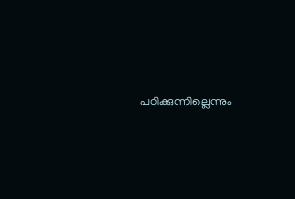പഠിക്കുന്നില്ലെന്നും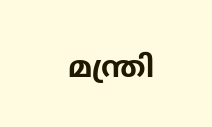മന്ത്രി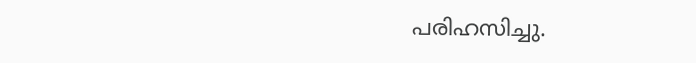പരിഹസിച്ചു.